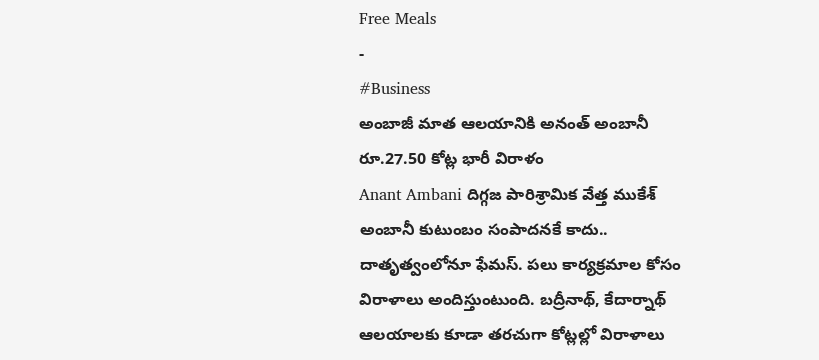Free Meals
-
#Business
అంబాజీ మాత ఆలయానికి అనంత్ అంబానీ రూ.27.50 కోట్ల భారీ విరాళం
Anant Ambani దిగ్గజ పారిశ్రామిక వేత్త ముకేశ్ అంబానీ కుటుంబం సంపాదనకే కాదు.. దాతృత్వంలోనూ ఫేమస్. పలు కార్యక్రమాల కోసం విరాళాలు అందిస్తుంటుంది. బద్రీనాథ్, కేదార్నాథ్ ఆలయాలకు కూడా తరచుగా కోట్లల్లో విరాళాలు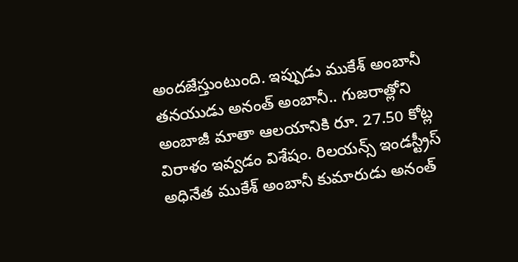అందజేస్తుంటుంది. ఇప్పుడు ముకేశ్ అంబానీ తనయుడు అనంత్ అంబానీ.. గుజరాత్లోని అంబాజీ మాతా ఆలయానికి రూ. 27.50 కోట్ల విరాళం ఇవ్వడం విశేషం. రిలయన్స్ ఇండస్ట్రీస్ అధినేత ముకేశ్ అంబానీ కుమారుడు అనంత్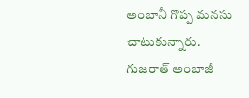అంబానీ గొప్ప మనసు చాటుకున్నారు. గుజరాత్ అంబాజీ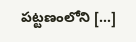పట్టణంలోని […]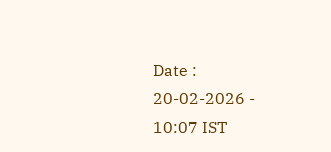Date : 20-02-2026 - 10:07 IST